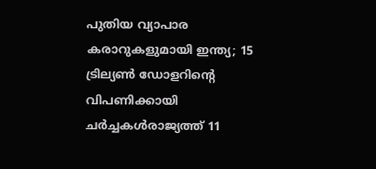പുതിയ വ്യാപാര കരാറുകളുമായി ഇന്ത്യ; 15 ട്രില്യണ്‍ ഡോളറിന്റെ വിപണിക്കായി ചര്‍ച്ചകള്‍രാജ്യത്ത് 11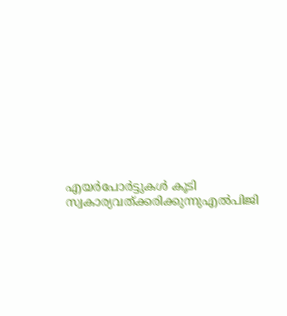എയര്‍പോര്‍ട്ടുകള്‍ കൂടി സ്വകാര്യവത്ക്കരിക്കുന്നുഎൽപിജി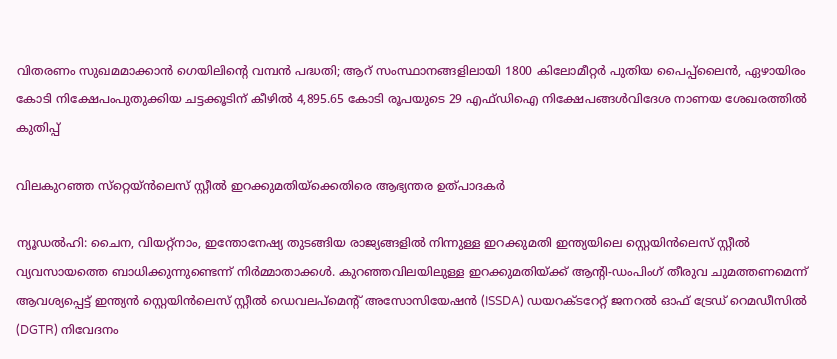വിതരണം സുഖമമാക്കാൻ ഗെയിലിന്റെ വമ്പൻ പദ്ധതി; ആറ് സംസ്ഥാനങ്ങളിലായി 1800 കിലോമീറ്റർ പുതിയ പൈപ്പ്ലൈൻ, ഏഴായിരം കോടി നിക്ഷേപംപുതുക്കിയ ചട്ടക്കൂടിന് കീഴില്‍ 4,895.65 കോടി രൂപയുടെ 29 എഫ്ഡിഐ നിക്ഷേപങ്ങള്‍വിദേശ നാണയ ശേഖരത്തിൽ കുതിപ്പ്

വിലകുറഞ്ഞ സ്‌റ്റെയ്ന്‍ലെസ് സ്റ്റീല്‍ ഇറക്കുമതിയ്‌ക്കെതിരെ ആഭ്യന്തര ഉത്പാദകര്‍

ന്യൂഡല്‍ഹി: ചൈന, വിയറ്റ്‌നാം, ഇന്തോനേഷ്യ തുടങ്ങിയ രാജ്യങ്ങളില്‍ നിന്നുള്ള ഇറക്കുമതി ഇന്ത്യയിലെ സ്റ്റെയിന്‍ലെസ് സ്റ്റീല്‍ വ്യവസായത്തെ ബാധിക്കുന്നുണ്ടെന്ന് നിര്‍മ്മാതാക്കള്‍. കുറഞ്ഞവിലയിലുള്ള ഇറക്കുമതിയ്ക്ക് ആന്റി-ഡംപിംഗ് തീരുവ ചുമത്തണമെന്ന് ആവശ്യപ്പെട്ട് ഇന്ത്യന്‍ സ്റ്റെയിന്‍ലെസ് സ്റ്റീല്‍ ഡെവലപ്മെന്റ് അസോസിയേഷന്‍ (ISSDA) ഡയറക്ടറേറ്റ് ജനറല്‍ ഓഫ് ട്രേഡ് റെമഡീസില്‍ (DGTR) നിവേദനം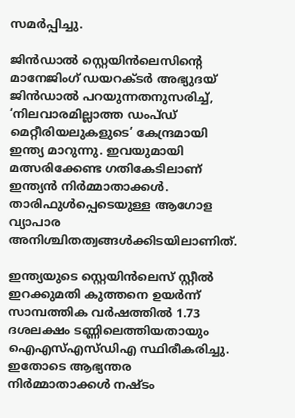സമര്‍പ്പിച്ചു.

ജിന്‍ഡാല്‍ സ്റ്റെയിന്‍ലെസിന്റെ മാനേജിംഗ് ഡയറക്ടര്‍ അഭ്യുദയ് ജിന്‍ഡാല്‍ പറയുന്നതനുസരിച്ച്, ‘നിലവാരമില്ലാത്ത ഡംപ്ഡ് മെറ്റീരിയലുകളുടെ’ കേന്ദ്രമായി ഇന്ത്യ മാറുന്നു. ഇവയുമായി മത്സരിക്കേണ്ട ഗതികേടിലാണ് ഇന്ത്യന്‍ നിര്‍മ്മാതാക്കള്‍. താരിഫുള്‍പ്പെടെയുള്ള ആഗോള വ്യാപാര അനിശ്ചിതത്വങ്ങള്‍ക്കിടയിലാണിത്.

ഇന്ത്യയുടെ സ്റ്റെയിന്‍ലെസ് സ്റ്റീല്‍ ഇറക്കുമതി കുത്തനെ ഉയര്‍ന്ന് സാമ്പത്തിക വര്‍ഷത്തില്‍ 1.73 ദശലക്ഷം ടണ്ണിലെത്തിയതായും ഐഎസ്എസ്ഡിഎ സ്ഥിരീകരിച്ചു. ഇതോടെ ആഭ്യന്തര നിര്‍മ്മാതാക്കള്‍ നഷ്ടം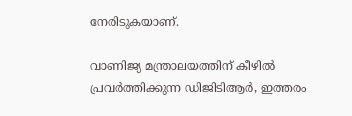നേരിടുകയാണ്.

വാണിജ്യ മന്ത്രാലയത്തിന് കീഴില്‍ പ്രവര്‍ത്തിക്കുന്ന ഡിജിടിആര്‍, ഇത്തരം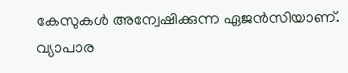കേസുകള്‍ അന്വേഷിക്കുന്ന ഏജന്‍സിയാണ്. വ്യാപാര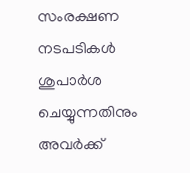സംരക്ഷണ നടപടികള്‍ ശുപാര്‍ശ ചെയ്യുന്നതിനും അവര്‍ക്ക്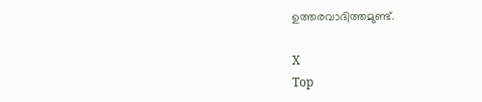ഉത്തരവാദിത്തമുണ്ട്.

X
Top